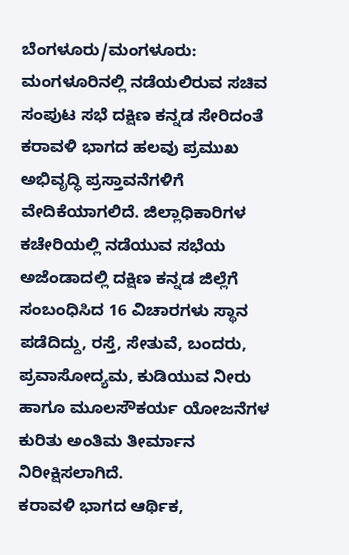ಬೆಂಗಳೂರು/ಮಂಗಳೂರು: ಮಂಗಳೂರಿನಲ್ಲಿ ನಡೆಯಲಿರುವ ಸಚಿವ ಸಂಪುಟ ಸಭೆ ದಕ್ಷಿಣ ಕನ್ನಡ ಸೇರಿದಂತೆ ಕರಾವಳಿ ಭಾಗದ ಹಲವು ಪ್ರಮುಖ ಅಭಿವೃದ್ಧಿ ಪ್ರಸ್ತಾವನೆಗಳಿಗೆ ವೇದಿಕೆಯಾಗಲಿದೆ. ಜಿಲ್ಲಾಧಿಕಾರಿಗಳ ಕಚೇರಿಯಲ್ಲಿ ನಡೆಯುವ ಸಭೆಯ ಅಜೆಂಡಾದಲ್ಲಿ ದಕ್ಷಿಣ ಕನ್ನಡ ಜಿಲ್ಲೆಗೆ ಸಂಬಂಧಿಸಿದ 16 ವಿಚಾರಗಳು ಸ್ಥಾನ ಪಡೆದಿದ್ದು, ರಸ್ತೆ, ಸೇತುವೆ, ಬಂದರು, ಪ್ರವಾಸೋದ್ಯಮ, ಕುಡಿಯುವ ನೀರು ಹಾಗೂ ಮೂಲಸೌಕರ್ಯ ಯೋಜನೆಗಳ ಕುರಿತು ಅಂತಿಮ ತೀರ್ಮಾನ ನಿರೀಕ್ಷಿಸಲಾಗಿದೆ.
ಕರಾವಳಿ ಭಾಗದ ಆರ್ಥಿಕ,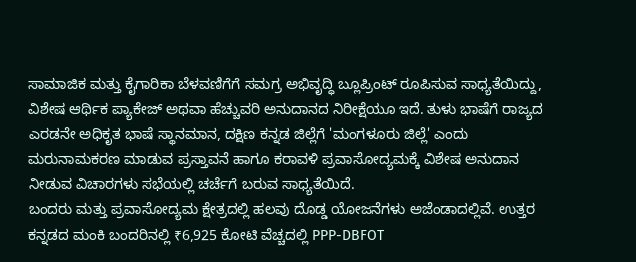ಸಾಮಾಜಿಕ ಮತ್ತು ಕೈಗಾರಿಕಾ ಬೆಳವಣಿಗೆಗೆ ಸಮಗ್ರ ಅಭಿವೃದ್ಧಿ ಬ್ಲೂಪ್ರಿಂಟ್ ರೂಪಿಸುವ ಸಾಧ್ಯತೆಯಿದ್ದು, ವಿಶೇಷ ಆರ್ಥಿಕ ಪ್ಯಾಕೇಜ್ ಅಥವಾ ಹೆಚ್ಚುವರಿ ಅನುದಾನದ ನಿರೀಕ್ಷೆಯೂ ಇದೆ. ತುಳು ಭಾಷೆಗೆ ರಾಜ್ಯದ ಎರಡನೇ ಅಧಿಕೃತ ಭಾಷೆ ಸ್ಥಾನಮಾನ, ದಕ್ಷಿಣ ಕನ್ನಡ ಜಿಲ್ಲೆಗೆ 'ಮಂಗಳೂರು ಜಿಲ್ಲೆ' ಎಂದು ಮರುನಾಮಕರಣ ಮಾಡುವ ಪ್ರಸ್ತಾವನೆ ಹಾಗೂ ಕರಾವಳಿ ಪ್ರವಾಸೋದ್ಯಮಕ್ಕೆ ವಿಶೇಷ ಅನುದಾನ ನೀಡುವ ವಿಚಾರಗಳು ಸಭೆಯಲ್ಲಿ ಚರ್ಚೆಗೆ ಬರುವ ಸಾಧ್ಯತೆಯಿದೆ.
ಬಂದರು ಮತ್ತು ಪ್ರವಾಸೋದ್ಯಮ ಕ್ಷೇತ್ರದಲ್ಲಿ ಹಲವು ದೊಡ್ಡ ಯೋಜನೆಗಳು ಅಜೆಂಡಾದಲ್ಲಿವೆ. ಉತ್ತರ ಕನ್ನಡದ ಮಂಕಿ ಬಂದರಿನಲ್ಲಿ ₹6,925 ಕೋಟಿ ವೆಚ್ಚದಲ್ಲಿ PPP-DBFOT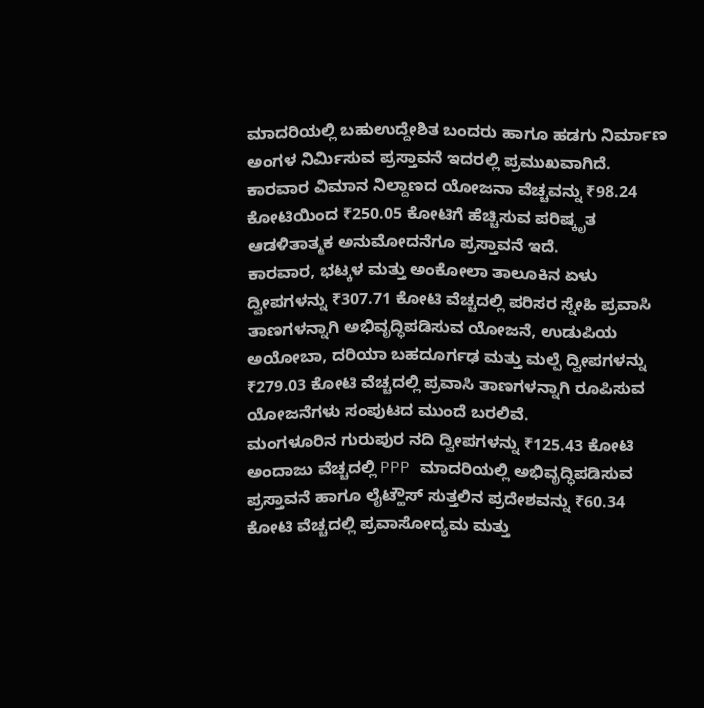ಮಾದರಿಯಲ್ಲಿ ಬಹುಉದ್ದೇಶಿತ ಬಂದರು ಹಾಗೂ ಹಡಗು ನಿರ್ಮಾಣ ಅಂಗಳ ನಿರ್ಮಿಸುವ ಪ್ರಸ್ತಾವನೆ ಇದರಲ್ಲಿ ಪ್ರಮುಖವಾಗಿದೆ. ಕಾರವಾರ ವಿಮಾನ ನಿಲ್ದಾಣದ ಯೋಜನಾ ವೆಚ್ಚವನ್ನು ₹98.24 ಕೋಟಿಯಿಂದ ₹250.05 ಕೋಟಿಗೆ ಹೆಚ್ಚಿಸುವ ಪರಿಷ್ಕೃತ ಆಡಳಿತಾತ್ಮಕ ಅನುಮೋದನೆಗೂ ಪ್ರಸ್ತಾವನೆ ಇದೆ.
ಕಾರವಾರ, ಭಟ್ಕಳ ಮತ್ತು ಅಂಕೋಲಾ ತಾಲೂಕಿನ ಏಳು ದ್ವೀಪಗಳನ್ನು ₹307.71 ಕೋಟಿ ವೆಚ್ಚದಲ್ಲಿ ಪರಿಸರ ಸ್ನೇಹಿ ಪ್ರವಾಸಿ ತಾಣಗಳನ್ನಾಗಿ ಅಭಿವೃದ್ಧಿಪಡಿಸುವ ಯೋಜನೆ, ಉಡುಪಿಯ ಅಯೋಬಾ, ದರಿಯಾ ಬಹದೂರ್ಗಢ ಮತ್ತು ಮಲ್ಪೆ ದ್ವೀಪಗಳನ್ನು ₹279.03 ಕೋಟಿ ವೆಚ್ಚದಲ್ಲಿ ಪ್ರವಾಸಿ ತಾಣಗಳನ್ನಾಗಿ ರೂಪಿಸುವ ಯೋಜನೆಗಳು ಸಂಪುಟದ ಮುಂದೆ ಬರಲಿವೆ.
ಮಂಗಳೂರಿನ ಗುರುಪುರ ನದಿ ದ್ವೀಪಗಳನ್ನು ₹125.43 ಕೋಟಿ ಅಂದಾಜು ವೆಚ್ಚದಲ್ಲಿ PPP ಮಾದರಿಯಲ್ಲಿ ಅಭಿವೃದ್ಧಿಪಡಿಸುವ ಪ್ರಸ್ತಾವನೆ ಹಾಗೂ ಲೈಟ್ಹೌಸ್ ಸುತ್ತಲಿನ ಪ್ರದೇಶವನ್ನು ₹60.34 ಕೋಟಿ ವೆಚ್ಚದಲ್ಲಿ ಪ್ರವಾಸೋದ್ಯಮ ಮತ್ತು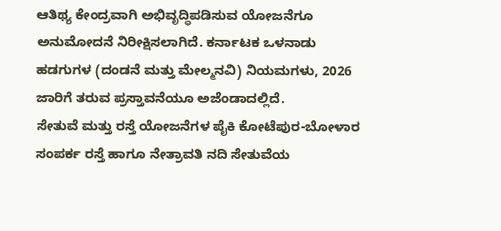ಆತಿಥ್ಯ ಕೇಂದ್ರವಾಗಿ ಅಭಿವೃದ್ಧಿಪಡಿಸುವ ಯೋಜನೆಗೂ ಅನುಮೋದನೆ ನಿರೀಕ್ಷಿಸಲಾಗಿದೆ. ಕರ್ನಾಟಕ ಒಳನಾಡು ಹಡಗುಗಳ (ದಂಡನೆ ಮತ್ತು ಮೇಲ್ಮನವಿ) ನಿಯಮಗಳು, 2026 ಜಾರಿಗೆ ತರುವ ಪ್ರಸ್ತಾವನೆಯೂ ಅಜೆಂಡಾದಲ್ಲಿದೆ.
ಸೇತುವೆ ಮತ್ತು ರಸ್ತೆ ಯೋಜನೆಗಳ ಪೈಕಿ ಕೋಟೆಪುರ-ಬೋಳಾರ ಸಂಪರ್ಕ ರಸ್ತೆ ಹಾಗೂ ನೇತ್ರಾವತಿ ನದಿ ಸೇತುವೆಯ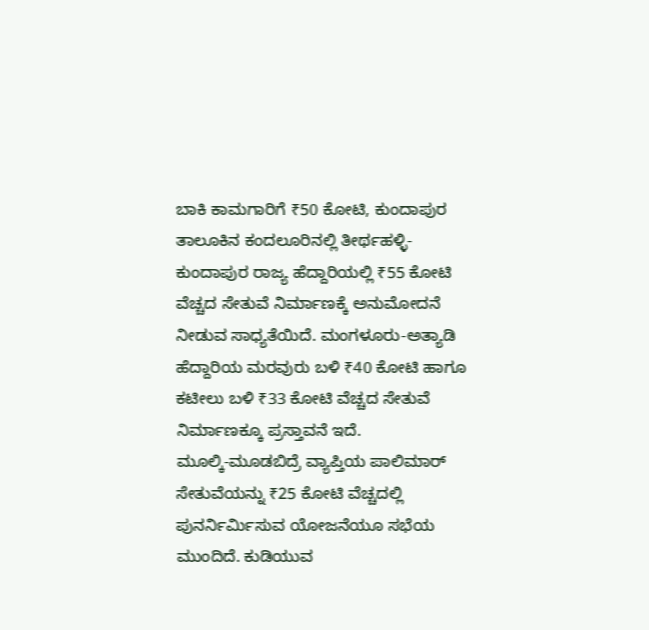ಬಾಕಿ ಕಾಮಗಾರಿಗೆ ₹50 ಕೋಟಿ, ಕುಂದಾಪುರ ತಾಲೂಕಿನ ಕಂದಲೂರಿನಲ್ಲಿ ತೀರ್ಥಹಳ್ಳಿ-ಕುಂದಾಪುರ ರಾಜ್ಯ ಹೆದ್ದಾರಿಯಲ್ಲಿ ₹55 ಕೋಟಿ ವೆಚ್ಚದ ಸೇತುವೆ ನಿರ್ಮಾಣಕ್ಕೆ ಅನುಮೋದನೆ ನೀಡುವ ಸಾಧ್ಯತೆಯಿದೆ. ಮಂಗಳೂರು-ಅತ್ಯಾಡಿ ಹೆದ್ದಾರಿಯ ಮರವುರು ಬಳಿ ₹40 ಕೋಟಿ ಹಾಗೂ ಕಟೀಲು ಬಳಿ ₹33 ಕೋಟಿ ವೆಚ್ಚದ ಸೇತುವೆ ನಿರ್ಮಾಣಕ್ಕೂ ಪ್ರಸ್ತಾವನೆ ಇದೆ.
ಮೂಲ್ಕಿ-ಮೂಡಬಿದ್ರೆ ವ್ಯಾಪ್ತಿಯ ಪಾಲಿಮಾರ್ ಸೇತುವೆಯನ್ನು ₹25 ಕೋಟಿ ವೆಚ್ಚದಲ್ಲಿ ಪುನರ್ನಿರ್ಮಿಸುವ ಯೋಜನೆಯೂ ಸಭೆಯ ಮುಂದಿದೆ. ಕುಡಿಯುವ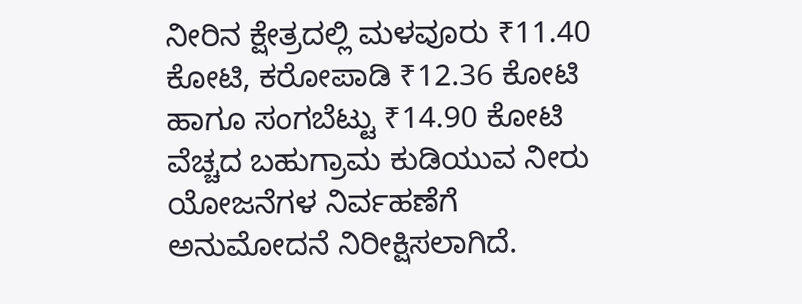ನೀರಿನ ಕ್ಷೇತ್ರದಲ್ಲಿ ಮಳವೂರು ₹11.40 ಕೋಟಿ, ಕರೋಪಾಡಿ ₹12.36 ಕೋಟಿ ಹಾಗೂ ಸಂಗಬೆಟ್ಟು ₹14.90 ಕೋಟಿ ವೆಚ್ಚದ ಬಹುಗ್ರಾಮ ಕುಡಿಯುವ ನೀರು ಯೋಜನೆಗಳ ನಿರ್ವಹಣೆಗೆ ಅನುಮೋದನೆ ನಿರೀಕ್ಷಿಸಲಾಗಿದೆ.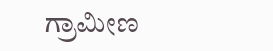ಗ್ರಾಮೀಣ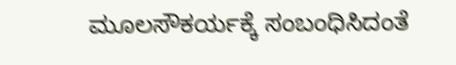ಮೂಲಸೌಕರ್ಯಕ್ಕೆ ಸಂಬಂಧಿಸಿದಂತೆ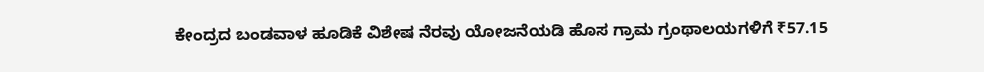ಕೇಂದ್ರದ ಬಂಡವಾಳ ಹೂಡಿಕೆ ವಿಶೇಷ ನೆರವು ಯೋಜನೆಯಡಿ ಹೊಸ ಗ್ರಾಮ ಗ್ರಂಥಾಲಯಗಳಿಗೆ ₹57.15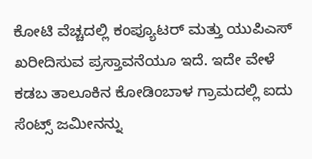ಕೋಟಿ ವೆಚ್ಚದಲ್ಲಿ ಕಂಪ್ಯೂಟರ್ ಮತ್ತು ಯುಪಿಎಸ್ ಖರೀದಿಸುವ ಪ್ರಸ್ತಾವನೆಯೂ ಇದೆ. ಇದೇ ವೇಳೆ ಕಡಬ ತಾಲೂಕಿನ ಕೋಡಿಂಬಾಳ ಗ್ರಾಮದಲ್ಲಿ ಐದು ಸೆಂಟ್ಸ್ ಜಮೀನನ್ನು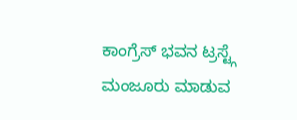ಕಾಂಗ್ರೆಸ್ ಭವನ ಟ್ರಸ್ಟ್ಗೆ ಮಂಜೂರು ಮಾಡುವ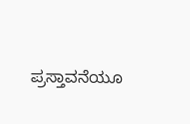ಪ್ರಸ್ತಾವನೆಯೂ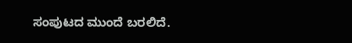ಸಂಪುಟದ ಮುಂದೆ ಬರಲಿದೆ.